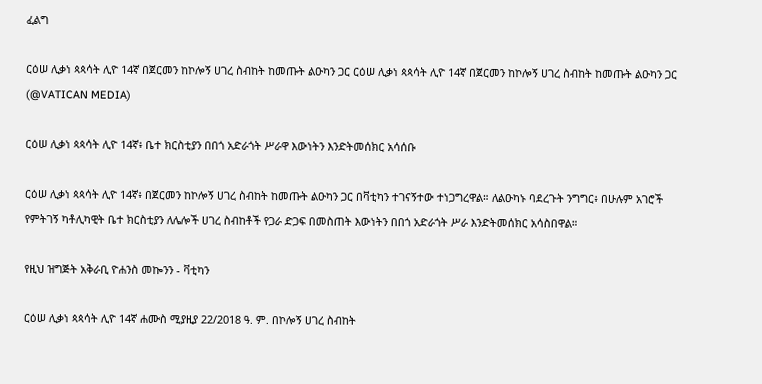ፈልግ

ርዕሠ ሊቃነ ጳጳሳት ሊዮ 14ኛ በጀርመን ከኮሎኝ ሀገረ ስብከት ከመጡት ልዑካን ጋር ርዕሠ ሊቃነ ጳጳሳት ሊዮ 14ኛ በጀርመን ከኮሎኝ ሀገረ ስብከት ከመጡት ልዑካን ጋር   (@VATICAN MEDIA)

ርዕሠ ሊቃነ ጳጳሳት ሊዮ 14ኛ፥ ቤተ ክርስቲያን በበጎ አድራጎት ሥራዋ እውነትን እንድትመሰክር አሳሰቡ

ርዕሠ ሊቃነ ጳጳሳት ሊዮ 14ኛ፥ በጀርመን ከኮሎኝ ሀገረ ስብከት ከመጡት ልዑካን ጋር በቫቲካን ተገናኝተው ተነጋግረዋል። ለልዑካኑ ባደረጉት ንግግር፥ በሁሉም አገሮች የምትገኝ ካቶሊካዊት ቤተ ክርስቲያን ለሌሎች ሀገረ ስብከቶች የጋራ ድጋፍ በመስጠት እውነትን በበጎ አድራጎት ሥራ እንድትመሰክር አሳስበዋል።

የዚህ ዝግጅት አቅራቢ ዮሐንስ መኰንን - ቫቲካን

ርዕሠ ሊቃነ ጳጳሳት ሊዮ 14ኛ ሐሙስ ሚያዚያ 22/2018 ዓ. ም. በኮሎኝ ሀገረ ስብከት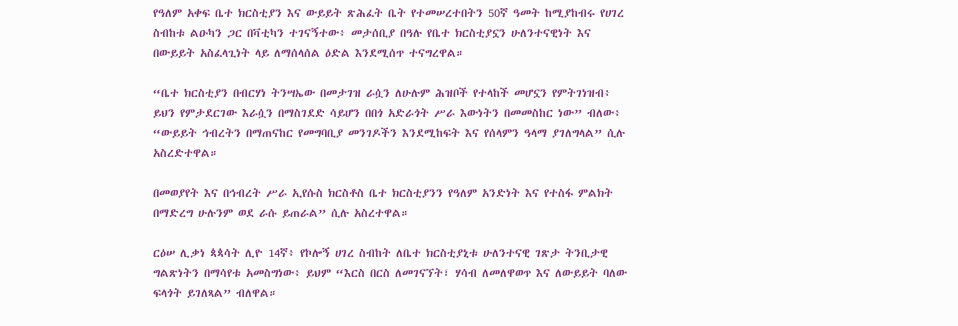የዓለም አቀፍ ቤተ ክርስቲያን እና ውይይት ጽሕፈት ቤት የተመሠረተበትን 50ኛ ዓመት ከሚያከብሩ የሀገረ ስብከቱ ልዑካን ጋር በቫቲካን ተገናኝተው፥ መታሰቢያ በዓሉ የቤተ ክርስቲያኗን ሁለንተናዊነት እና በውይይት አስፈላጊነት ላይ ለማሰላሰል ዕድል እንደሚሰጥ ተናግረዋል።

“ቤተ ክርስቲያን በብርሃነ ትንሣኤው በመታገዝ ራሷን ለሁሉም ሕዝቦች የተላከች መሆኗን የምትገነዝብ፥ ይህን የምታደርገው እራሷን በማስገደድ ሳይሆን በበጎ አድራጎት ሥራ እውነትን በመመስከር ነው” ብለው፥ “ውይይት ኅብረትን በማጠናከር የመግባቢያ መንገዶችን እንደሚከፍት እና የሰላምን ዓላማ ያገለግላል” ሲሉ አስረድተዋል።

በመወያየት እና በኅብረት ሥራ ኢየሱስ ክርስቶስ ቤተ ክርስቲያንን የዓለም አንድነት እና የተስፋ ምልክት በማድረግ ሁሉንም ወደ ራሱ ይጠራል” ሲሉ አስረተዋል።

ርዕሠ ሊቃነ ጳጳሳት ሊዮ 14ኛ፥ የኮሎኝ ሀገረ ስብከት ለቤተ ክርስቲያኒቱ ሁለንተናዊ ገጽታ ትንቢታዊ ግልጽነትን በማሳየቱ አመስግነው፥ ይህም “እርስ በርስ ለመገናኘት፣ ሃሳብ ለመለዋወጥ እና ለውይይት ባለው ፍላጎት ይገለጻል” ብለዋል።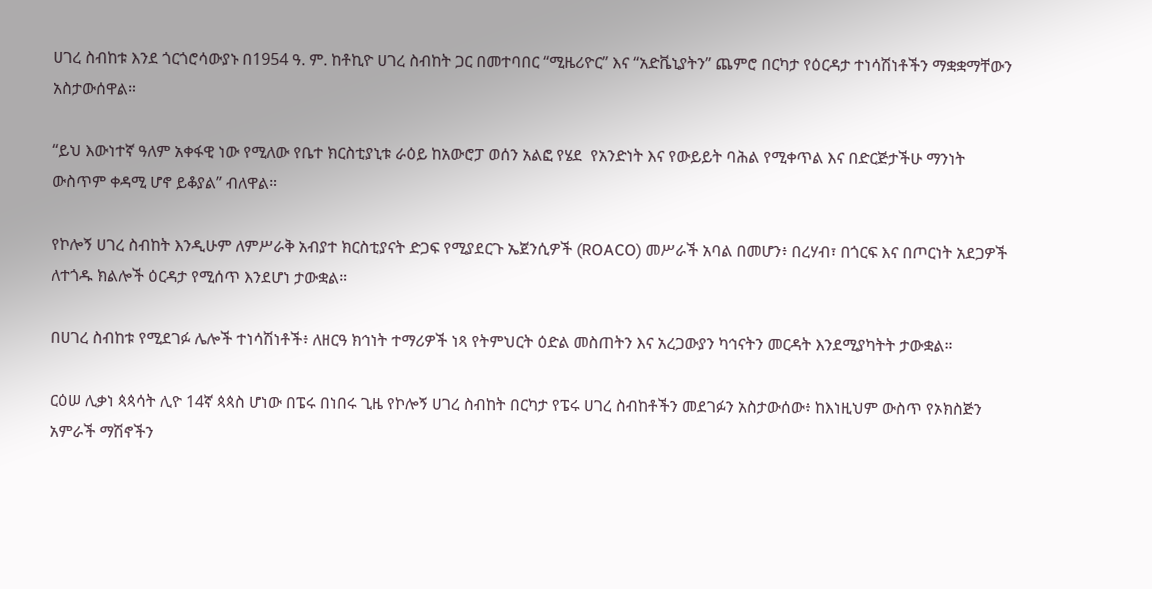ሀገረ ስብከቱ እንደ ጎርጎሮሳውያኑ በ1954 ዓ. ም. ከቶኪዮ ሀገረ ስብከት ጋር በመተባበር “ሚዜሪዮር” እና “አድቬኒያትን” ጨምሮ በርካታ የዕርዳታ ተነሳሽነቶችን ማቋቋማቸውን አስታውሰዋል።

“ይህ እውነተኛ ዓለም አቀፋዊ ነው የሚለው የቤተ ክርስቲያኒቱ ራዕይ ከአውሮፓ ወሰን አልፎ የሄደ  የአንድነት እና የውይይት ባሕል የሚቀጥል እና በድርጅታችሁ ማንነት ውስጥም ቀዳሚ ሆኖ ይቆያል” ብለዋል።

የኮሎኝ ሀገረ ስብከት እንዲሁም ለምሥራቅ አብያተ ክርስቲያናት ድጋፍ የሚያደርጉ ኤጀንሲዎች (ROACO) መሥራች አባል በመሆን፥ በረሃብ፣ በጎርፍ እና በጦርነት አደጋዎች ለተጎዱ ክልሎች ዕርዳታ የሚሰጥ እንደሆነ ታውቋል።

በሀገረ ስብከቱ የሚደገፉ ሌሎች ተነሳሽነቶች፥ ለዘርዓ ክኅነት ተማሪዎች ነጻ የትምህርት ዕድል መስጠትን እና አረጋውያን ካኅናትን መርዳት እንደሚያካትት ታውቋል።

ርዕሠ ሊቃነ ጳጳሳት ሊዮ 14ኛ ጳጳስ ሆነው በፔሩ በነበሩ ጊዜ የኮሎኝ ሀገረ ስብከት በርካታ የፔሩ ሀገረ ስብከቶችን መደገፉን አስታውሰው፥ ከእነዚህም ውስጥ የኦክስጅን አምራች ማሽኖችን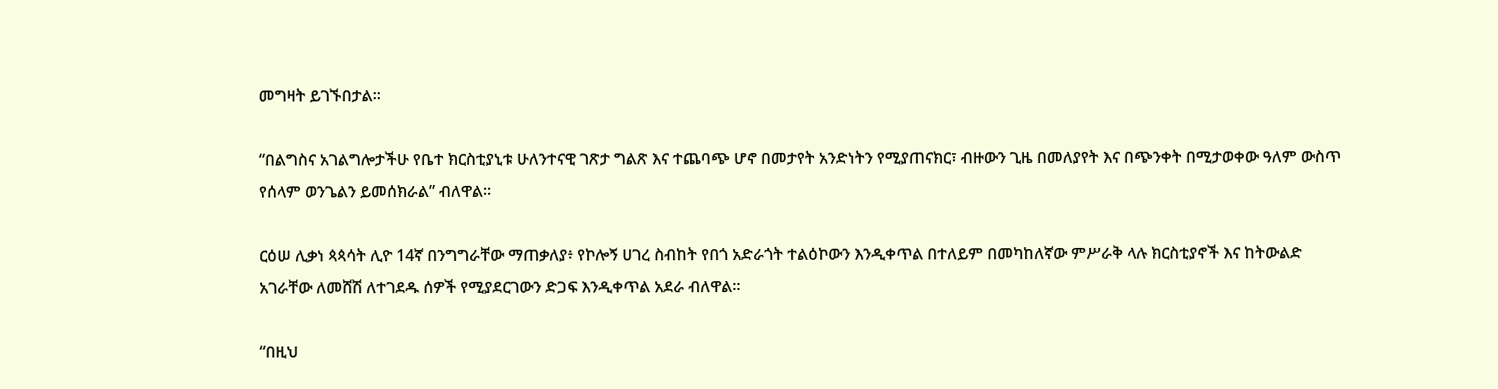መግዛት ይገኙበታል።

“በልግስና አገልግሎታችሁ የቤተ ክርስቲያኒቱ ሁለንተናዊ ገጽታ ግልጽ እና ተጨባጭ ሆኖ በመታየት አንድነትን የሚያጠናክር፣ ብዙውን ጊዜ በመለያየት እና በጭንቀት በሚታወቀው ዓለም ውስጥ የሰላም ወንጌልን ይመሰክራል” ብለዋል።

ርዕሠ ሊቃነ ጳጳሳት ሊዮ 14ኛ በንግግራቸው ማጠቃለያ፥ የኮሎኝ ሀገረ ስብከት የበጎ አድራጎት ተልዕኮውን እንዲቀጥል በተለይም በመካከለኛው ምሥራቅ ላሉ ክርስቲያኖች እና ከትውልድ አገራቸው ለመሸሽ ለተገደዱ ሰዎች የሚያደርገውን ድጋፍ እንዲቀጥል አደራ ብለዋል።

“በዚህ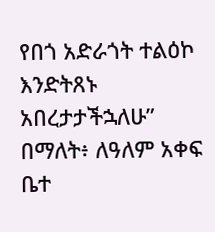የበጎ አድራጎት ተልዕኮ እንድትጸኑ አበረታታችኋለሁ” በማለት፥ ለዓለም አቀፍ ቤተ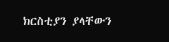ክርስቲያን ያላቸውን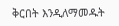ቅርበት እንዲለማመዱት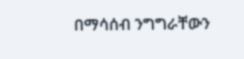በማሳሰብ ንግግራቸውን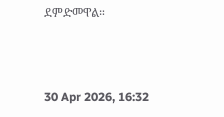ደምድመዋል።



30 Apr 2026, 16:32